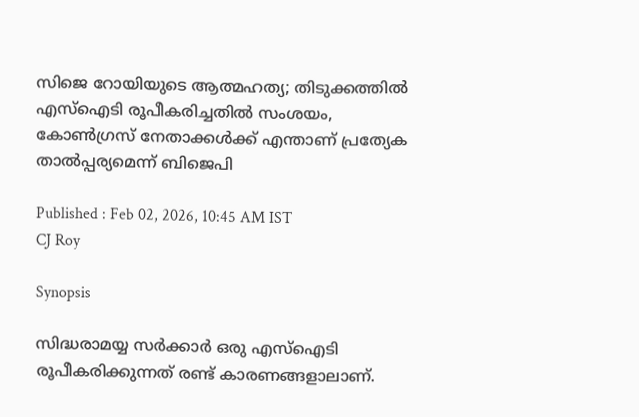സിജെ റോയിയുടെ ആത്മഹത്യ; തിടുക്കത്തിൽ എസ്ഐടി രൂപീകരിച്ചതിൽ സംശയം, കോൺഗ്രസ് നേതാക്കൾക്ക് എന്താണ് പ്രത്യേക താൽപ്പര്യമെന്ന് ബിജെപി

Published : Feb 02, 2026, 10:45 AM IST
CJ Roy

Synopsis

സിദ്ധരാമയ്യ സർക്കാർ ഒരു എസ്‌ഐടി രൂപീകരിക്കുന്നത് രണ്ട് കാരണങ്ങളാലാണ്.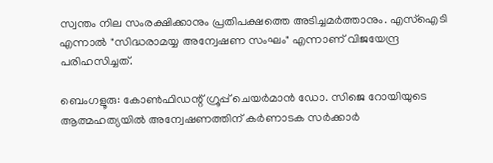സ്വന്തം നില സംരക്ഷിക്കാനും പ്രതിപക്ഷത്തെ അടിച്ചമർത്താനും. എസ്‌ഐടി എന്നാൽ "സിദ്ധരാമയ്യ അന്വേഷണ സംഘം" എന്നാണ് വിജയേന്ദ്ര പരിഹസിച്ചത്.

ബെംഗളൂരു: കോൺഫിഡന്റ് ഗ്രൂപ്പ് ചെയർമാൻ ഡോ. സിജെ റോയിയുടെ ആത്മഹത്യയിൽ അന്വേഷണത്തിന് കർണാടക സർക്കാർ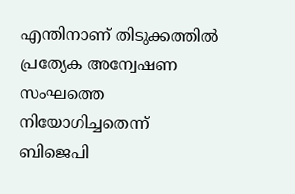എന്തിനാണ് തിടുക്കത്തിൽ പ്രത്യേക അന്വേഷണ സംഘത്തെ നിയോഗിച്ചതെന്ന് ബിജെപി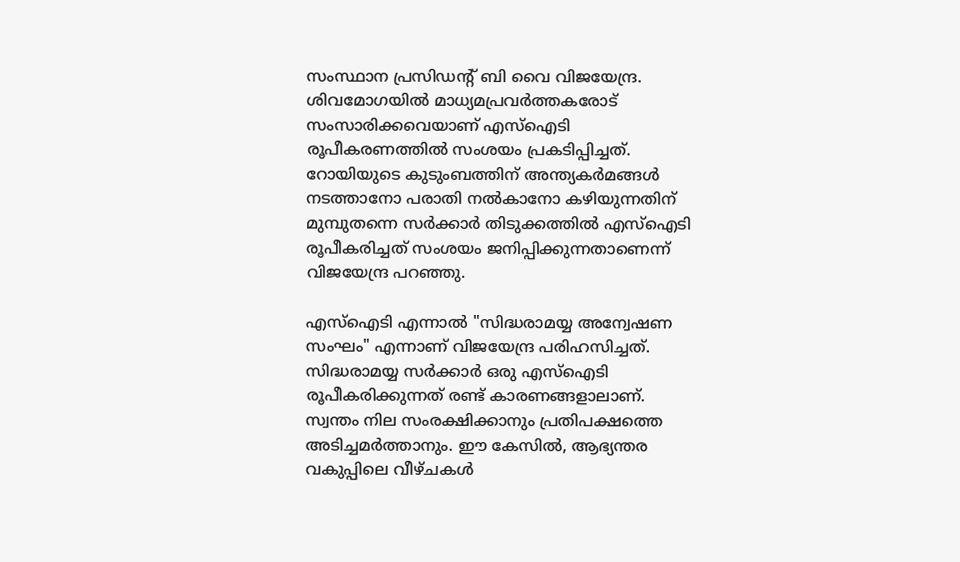സംസ്ഥാന പ്രസിഡന്‍റ് ബി വൈ വിജയേന്ദ്ര. ശിവമോഗയിൽ മാധ്യമപ്രവർത്തകരോട് സംസാരിക്കവെയാണ് എസ്ഐടി രൂപീകരണത്തിൽ സംശയം പ്രകടിപ്പിച്ചത്. റോയിയുടെ കുടുംബത്തിന് അന്ത്യകർമങ്ങൾ നടത്താനോ പരാതി നൽകാനോ കഴിയുന്നതിന് മുമ്പുതന്നെ സർക്കാർ തിടുക്കത്തിൽ എസ്‌ഐടി രൂപീകരിച്ചത് സംശയം ജനിപ്പിക്കുന്നതാണെന്ന് വിജയേന്ദ്ര പറഞ്ഞു.

എസ്‌ഐടി എന്നാൽ "സിദ്ധരാമയ്യ അന്വേഷണ സംഘം" എന്നാണ് വിജയേന്ദ്ര പരിഹസിച്ചത്. സിദ്ധരാമയ്യ സർക്കാർ ഒരു എസ്‌ഐടി രൂപീകരിക്കുന്നത് രണ്ട് കാരണങ്ങളാലാണ്. സ്വന്തം നില സംരക്ഷിക്കാനും പ്രതിപക്ഷത്തെ അടിച്ചമർത്താനും. ഈ കേസിൽ, ആഭ്യന്തര വകുപ്പിലെ വീഴ്ചകൾ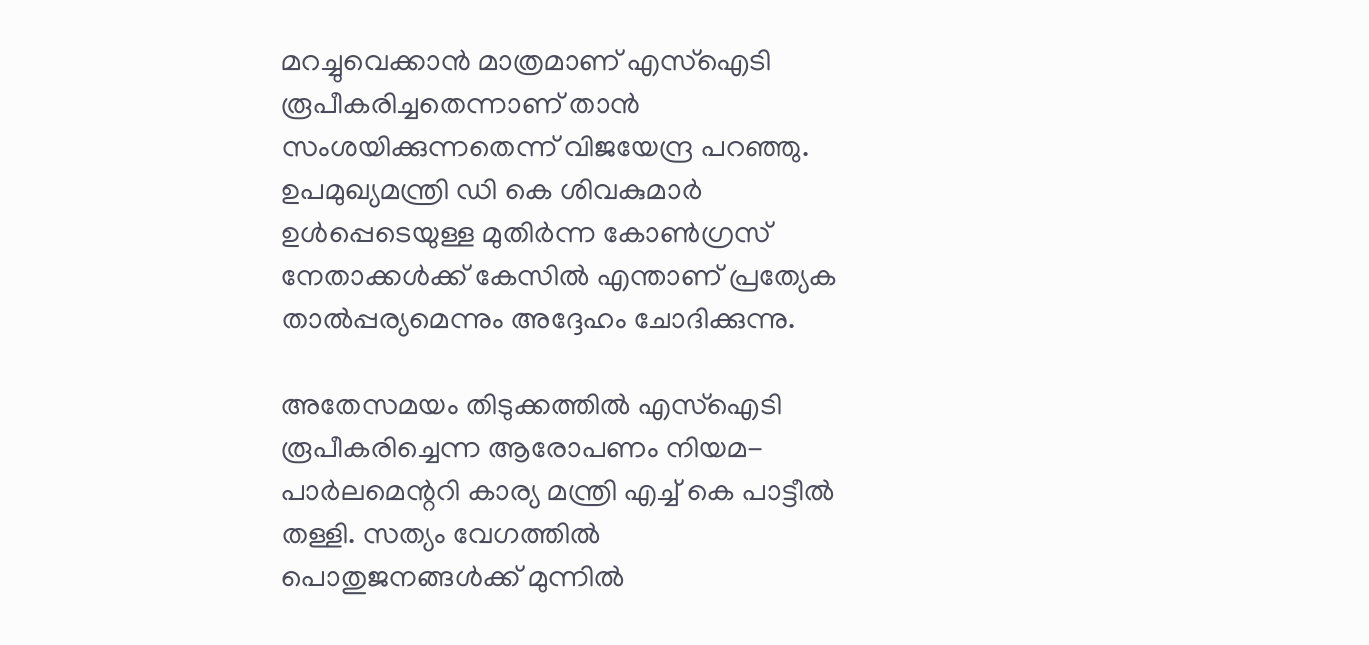മറച്ചുവെക്കാൻ മാത്രമാണ് എസ്‌ഐടി രൂപീകരിച്ചതെന്നാണ് താൻ സംശയിക്കുന്നതെന്ന് വിജയേന്ദ്ര പറഞ്ഞു. ഉപമുഖ്യമന്ത്രി ഡി കെ ശിവകുമാർ ഉൾപ്പെടെയുള്ള മുതിർന്ന കോൺഗ്രസ് നേതാക്കൾക്ക് കേസിൽ എന്താണ് പ്രത്യേക താൽപ്പര്യമെന്നും അദ്ദേഹം ചോദിക്കുന്നു.

അതേസമയം തിടുക്കത്തിൽ എസ്‌ഐടി രൂപീകരിച്ചെന്ന ആരോപണം നിയമ-പാർലമെന്ററി കാര്യ മന്ത്രി എച്ച് കെ പാട്ടീൽ തള്ളി. സത്യം വേഗത്തിൽ പൊതുജനങ്ങൾക്ക് മുന്നിൽ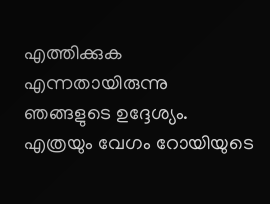എത്തിക്കുക എന്നതായിരുന്നു ഞങ്ങളുടെ ഉദ്ദേശ്യം. എത്രയും വേഗം റോയിയുടെ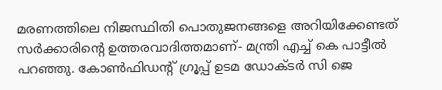മരണത്തിലെ നിജസ്ഥിതി പൊതുജനങ്ങളെ അറിയിക്കേണ്ടത് സർക്കാരിന്റെ ഉത്തരവാദിത്തമാണ്- മന്ത്രി എച്ച് കെ പാട്ടീൽ പറഞ്ഞു. കോൺഫിഡന്റ് ഗ്രൂപ്പ് ഉടമ ഡോക്ടർ സി ജെ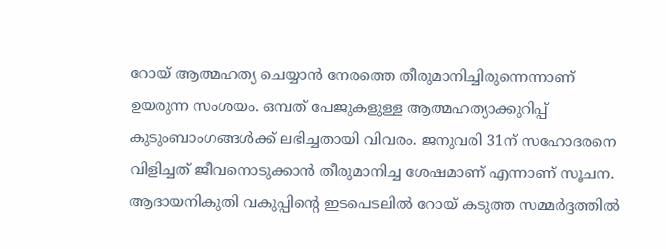റോയ് ആത്മഹത്യ ചെയ്യാൻ നേരത്തെ തീരുമാനിച്ചിരുന്നെന്നാണ് ഉയരുന്ന സംശയം. ഒമ്പത് പേജുകളുള്ള ആത്മഹത്യാക്കുറിപ്പ് കുടുംബാംഗങ്ങൾക്ക് ലഭിച്ചതായി വിവരം. ജനുവരി 31ന് സഹോദരനെ വിളിച്ചത് ജീവനൊടുക്കാൻ തീരുമാനിച്ച ശേഷമാണ് എന്നാണ് സൂചന. ആദായനികുതി വകുപ്പിന്റെ ഇടപെടലിൽ റോയ് കടുത്ത സമ്മർദ്ദത്തിൽ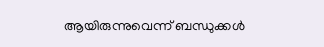ആയിരുന്നുവെന്ന് ബന്ധുക്കൾ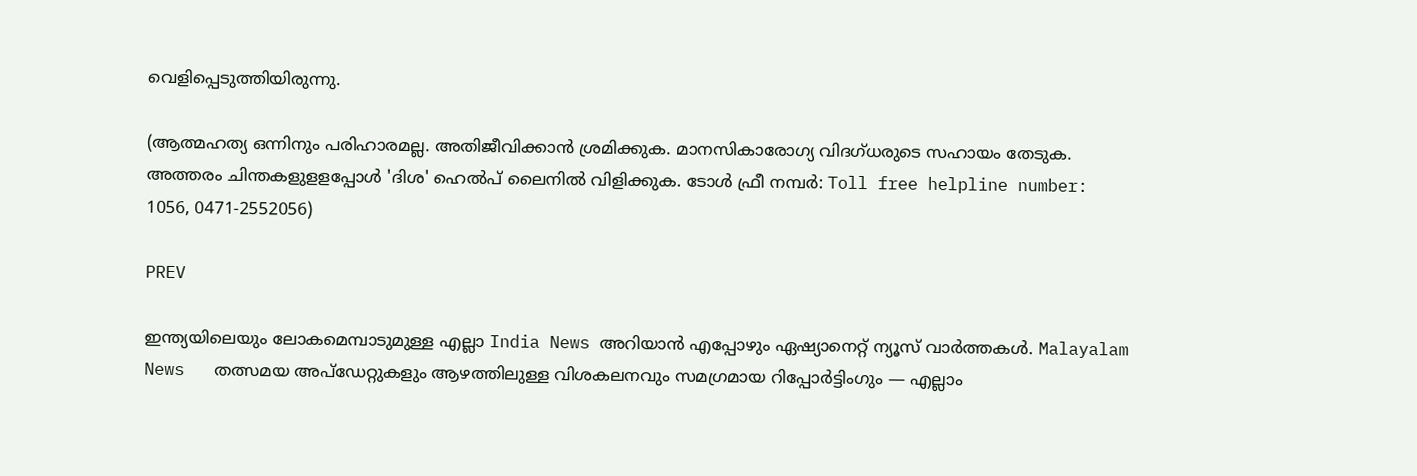വെളിപ്പെടുത്തിയിരുന്നു.

(ആത്മഹത്യ ഒന്നിനും പരിഹാരമല്ല. അതിജീവിക്കാൻ ശ്രമിക്കുക. മാനസികാരോഗ്യ വിദഗ്ധരുടെ സഹായം തേടുക. അത്തരം ചിന്തകളുളളപ്പോള്‍ 'ദിശ' ഹെല്‍പ് ലൈനില്‍ വിളിക്കുക. ടോള്‍ ഫ്രീ നമ്പര്‍: Toll free helpline number: 1056, 0471-2552056)

PREV

ഇന്ത്യയിലെയും ലോകമെമ്പാടുമുള്ള എല്ലാ India News അറിയാൻ എപ്പോഴും ഏഷ്യാനെറ്റ് ന്യൂസ് വാർത്തകൾ. Malayalam News   തത്സമയ അപ്‌ഡേറ്റുകളും ആഴത്തിലുള്ള വിശകലനവും സമഗ്രമായ റിപ്പോർട്ടിംഗും — എല്ലാം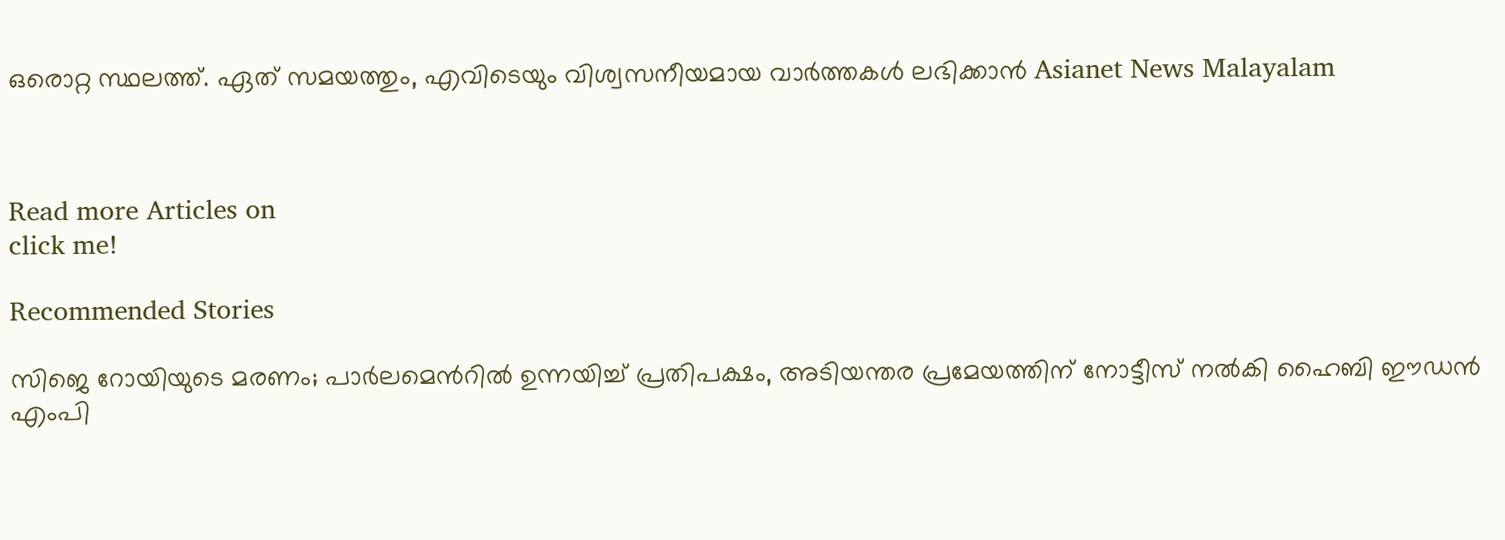ഒരൊറ്റ സ്ഥലത്ത്. ഏത് സമയത്തും, എവിടെയും വിശ്വസനീയമായ വാർത്തകൾ ലഭിക്കാൻ Asianet News Malayalam



Read more Articles on
click me!

Recommended Stories

സിജെ റോയിയുടെ മരണം; പാര്‍ലമെന്‍റിൽ ഉന്നയിച്ച് പ്രതിപക്ഷം, അടിയന്തര പ്രമേയത്തിന് നോട്ടീസ് നൽകി ഹൈബി ഈഡൻ എംപി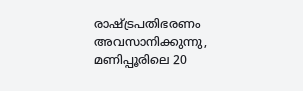രാഷ്ട്രപതിഭരണം അവസാനിക്കുന്നു, മണിപ്പൂരിലെ 20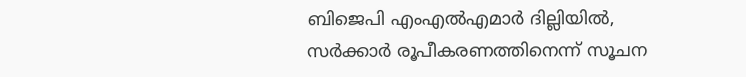ബിജെപി എംഎൽഎമാർ ദില്ലിയിൽ, സർക്കാർ രൂപീകരണത്തിനെന്ന് സൂചന